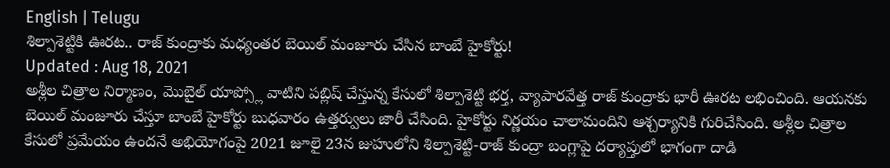English | Telugu
శిల్పాశెట్టికి ఊరట.. రాజ్ కుంద్రాకు మధ్యంతర బెయిల్ మంజూరు చేసిన బాంబే హైకోర్టు!
Updated : Aug 18, 2021
అశ్లీల చిత్రాల నిర్మాణం, మొబైల్ యాప్స్లో వాటిని పబ్లిష్ చేస్తున్న కేసులో శిల్పాశెట్టి భర్త, వ్యాపారవేత్త రాజ్ కుంద్రాకు భారీ ఊరట లభించింది. ఆయనకు బెయిల్ మంజూరు చేస్తూ బాంబే హైకోర్టు బుధవారం ఉత్తర్వులు జారీ చేసింది. హైకోర్టు నిర్ణయం చాలామందిని ఆశ్చర్యానికి గురిచేసింది. అశ్లీల చిత్రాల కేసులో ప్రమేయం ఉందనే అభియోగంపై 2021 జూలై 23న జుహులోని శిల్పాశెట్టి-రాజ్ కుంద్రా బంగ్లాపై దర్యాప్తులో భాగంగా దాడి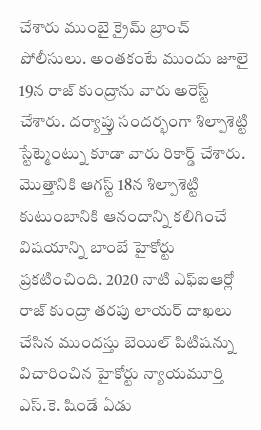చేశారు ముంబై క్రైమ్ బ్రాంచ్ పోలీసులు. అంతకంటే ముందు జూలై 19న రాజ్ కుంద్రాను వారు అరెస్ట్ చేశారు. దర్యాప్తు సందర్భంగా శిల్పాశెట్టి స్టేట్మెంట్ను కూడా వారు రికార్డ్ చేశారు.
మొత్తానికి ఆగస్ట్ 18న శిల్పాశెట్టి కుటుంబానికి ఆనందాన్ని కలిగించే విషయాన్ని బాంబే హైకోర్టు ప్రకటించింది. 2020 నాటి ఎఫ్ఐఆర్లో రాజ్ కుంద్రా తరపు లాయర్ దాఖలు చేసిన ముందస్తు బెయిల్ పిటిషన్ను విచారించిన హైకోర్టు న్యాయమూర్తి ఎస్.కె. షిండే ఏడు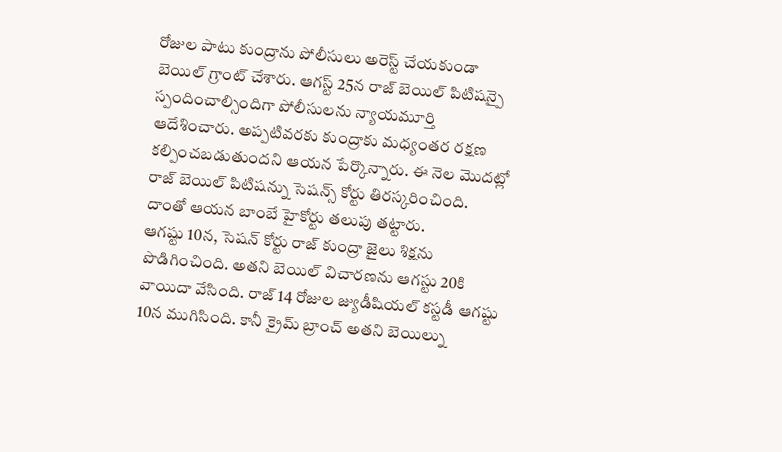రోజుల పాటు కుంద్రాను పోలీసులు అరెస్ట్ చేయకుండా బెయిల్ గ్రాంట్ చేశారు. ఆగస్ట్ 25న రాజ్ బెయిల్ పిటిషన్పై స్పందించాల్సిందిగా పోలీసులను న్యాయమూర్తి ఆదేశించారు. అప్పటివరకు కుంద్రాకు మధ్యంతర రక్షణ కల్పించబడుతుందని ఆయన పేర్కొన్నారు. ఈ నెల మొదట్లో రాజ్ బెయిల్ పిటిషన్ను సెషన్స్ కోర్టు తిరస్కరించింది. దాంతో ఆయన బాంబే హైకోర్టు తలుపు తట్టారు.
ఆగష్టు 10న, సెషన్ కోర్టు రాజ్ కుంద్రా జైలు శిక్షను పొడిగించింది. అతని బెయిల్ విచారణను ఆగస్టు 20కి వాయిదా వేసింది. రాజ్ 14 రోజుల జ్యుడీషియల్ కస్టడీ ఆగష్టు 10న ముగిసింది. కానీ క్రైమ్ బ్రాంచ్ అతని బెయిల్ను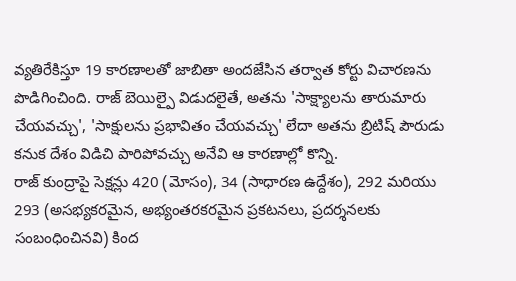వ్యతిరేకిస్తూ 19 కారణాలతో జాబితా అందజేసిన తర్వాత కోర్టు విచారణను పొడిగించింది. రాజ్ బెయిల్పై విడుదలైతే, అతను 'సాక్ష్యాలను తారుమారు చేయవచ్చు', 'సాక్షులను ప్రభావితం చేయవచ్చు' లేదా అతను బ్రిటిష్ పౌరుడు కనుక దేశం విడిచి పారిపోవచ్చు అనేవి ఆ కారణాల్లో కొన్ని.
రాజ్ కుంద్రాపై సెక్షన్లు 420 (మోసం), 34 (సాధారణ ఉద్దేశం), 292 మరియు 293 (అసభ్యకరమైన, అభ్యంతరకరమైన ప్రకటనలు, ప్రదర్శనలకు సంబంధించినవి) కింద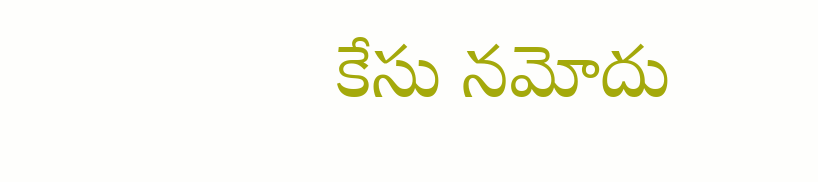కేసు నమోదు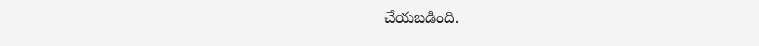చేయబడింది.